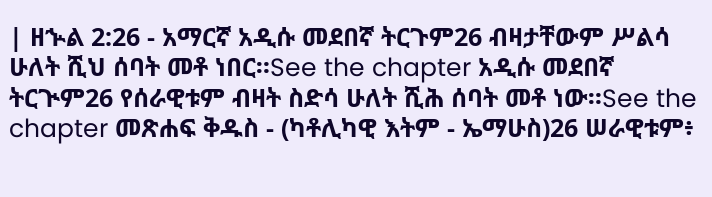| ዘኍል 2:26 - አማርኛ አዲሱ መደበኛ ትርጉም26 ብዛታቸውም ሥልሳ ሁለት ሺህ ሰባት መቶ ነበር።See the chapter አዲሱ መደበኛ ትርጒም26 የሰራዊቱም ብዛት ስድሳ ሁለት ሺሕ ሰባት መቶ ነው።See the chapter መጽሐፍ ቅዱስ - (ካቶሊካዊ እትም - ኤማሁስ)26 ሠራዊቱም፥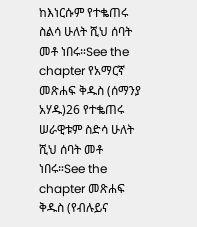ከእነርሱም የተቈጠሩ ስልሳ ሁለት ሺህ ሰባት መቶ ነበሩ።See the chapter የአማርኛ መጽሐፍ ቅዱስ (ሰማንያ አሃዱ)26 የተቈጠሩ ሠራዊቱም ስድሳ ሁለት ሺህ ሰባት መቶ ነበሩ።See the chapter መጽሐፍ ቅዱስ (የብሉይና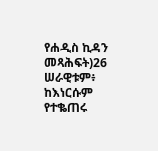የሐዲስ ኪዳን መጻሕፍት)26 ሠራዊቱም፥ ከእነርሱም የተቈጠሩ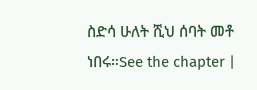ስድሳ ሁለት ሺህ ሰባት መቶ ነበሩ።See the chapter |